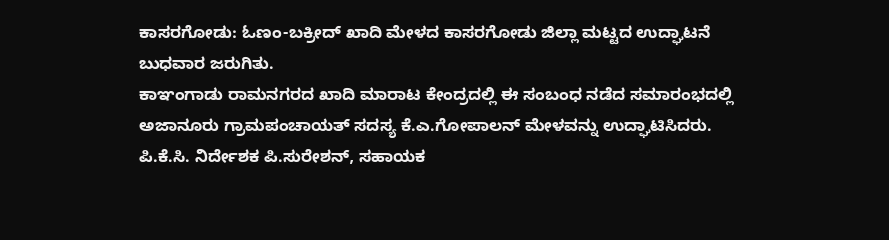ಕಾಸರಗೋಡು: ಓಣಂ-ಬಕ್ರೀದ್ ಖಾದಿ ಮೇಳದ ಕಾಸರಗೋಡು ಜಿಲ್ಲಾ ಮಟ್ಟದ ಉದ್ಘಾಟನೆ ಬುಧವಾರ ಜರುಗಿತು.
ಕಾಞಂಗಾಡು ರಾಮನಗರದ ಖಾದಿ ಮಾರಾಟ ಕೇಂದ್ರದಲ್ಲಿ ಈ ಸಂಬಂಧ ನಡೆದ ಸಮಾರಂಭದಲ್ಲಿ ಅಜಾನೂರು ಗ್ರಾಮಪಂಚಾಯತ್ ಸದಸ್ಯ ಕೆ.ಎ.ಗೋಪಾಲನ್ ಮೇಳವನ್ನು ಉದ್ಘಾಟಿಸಿದರು. ಪಿ.ಕೆ.ಸಿ. ನಿರ್ದೇಶಕ ಪಿ.ಸುರೇಶನ್, ಸಹಾಯಕ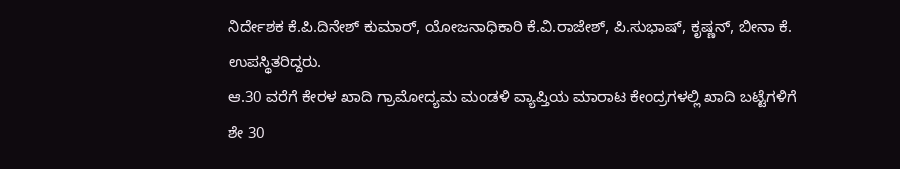ನಿರ್ದೇಶಕ ಕೆ.ಪಿ.ದಿನೇಶ್ ಕುಮಾರ್, ಯೋಜನಾಧಿಕಾರಿ ಕೆ.ವಿ.ರಾಜೇಶ್, ಪಿ.ಸುಭಾಷ್, ಕೃಷ್ಣನ್, ಬೀನಾ ಕೆ. ಉಪಸ್ಥಿತರಿದ್ದರು.
ಆ.30 ವರೆಗೆ ಕೇರಳ ಖಾದಿ ಗ್ರಾಮೋದ್ಯಮ ಮಂಡಳಿ ವ್ಯಾಪ್ತಿಯ ಮಾರಾಟ ಕೇಂದ್ರಗಳಲ್ಲಿ ಖಾದಿ ಬಟ್ಟೆಗಳಿಗೆ ಶೇ 30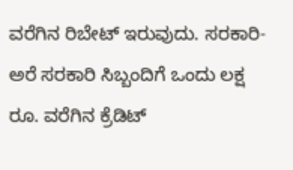ವರೆಗಿನ ರಿಬೇಟ್ ಇರುವುದು. ಸರಕಾರಿ-ಅರೆ ಸರಕಾರಿ ಸಿಬ್ಬಂದಿಗೆ ಒಂದು ಲಕ್ಷ ರೂ. ವರೆಗಿನ ಕ್ರೆಡಿಟ್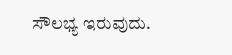ಸೌಲಭ್ಯ ಇರುವುದು.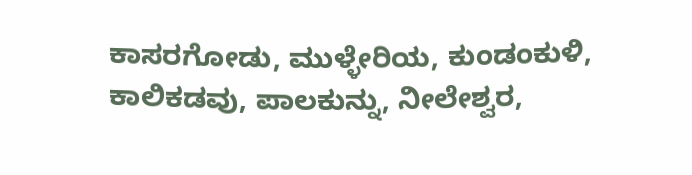ಕಾಸರಗೋಡು, ಮುಳ್ಳೇರಿಯ, ಕುಂಡಂಕುಳಿ, ಕಾಲಿಕಡವು, ಪಾಲಕುನ್ನು, ನೀಲೇಶ್ವರ,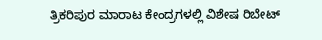ತ್ರಿಕರಿಪುರ ಮಾರಾಟ ಕೇಂದ್ರಗಳಲ್ಲಿ ವಿಶೇಷ ರಿಬೇಟ್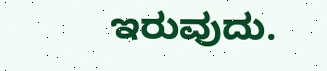ಇರುವುದು.